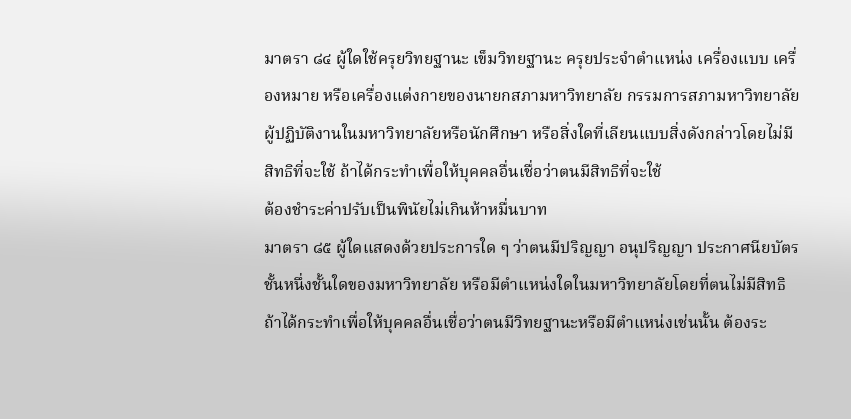มาตรา ๘๔ ผู้ใดใช้ครุยวิทยฐานะ เข็มวิทยฐานะ ครุยประจำตำแหน่ง เครื่องแบบ เครื่องหมาย หรือเครื่องแต่งกายของนายกสภามหาวิทยาลัย กรรมการสภามหาวิทยาลัย ผู้ปฏิบัติงานในมหาวิทยาลัยหรือนักศึกษา หรือสิ่งใดที่เลียนแบบสิ่งดังกล่าวโดยไม่มีสิทธิที่จะใช้ ถ้าได้กระทำเพื่อให้บุคคลอื่นเชื่อว่าตนมีสิทธิที่จะใช้
ต้องชำระค่าปรับเป็นพินัยไม่เกินห้าหมื่นบาท
มาตรา ๘๕ ผู้ใดแสดงด้วยประการใด ๆ ว่าตนมีปริญญา อนุปริญญา ประกาศนียบัตรชั้นหนึ่งชั้นใดของมหาวิทยาลัย หรือมีตำแหน่งใดในมหาวิทยาลัยโดยที่ตนไม่มีสิทธิ ถ้าได้กระทำเพื่อให้บุคคลอื่นเชื่อว่าตนมีวิทยฐานะหรือมีตำแหน่งเช่นนั้น ต้องระ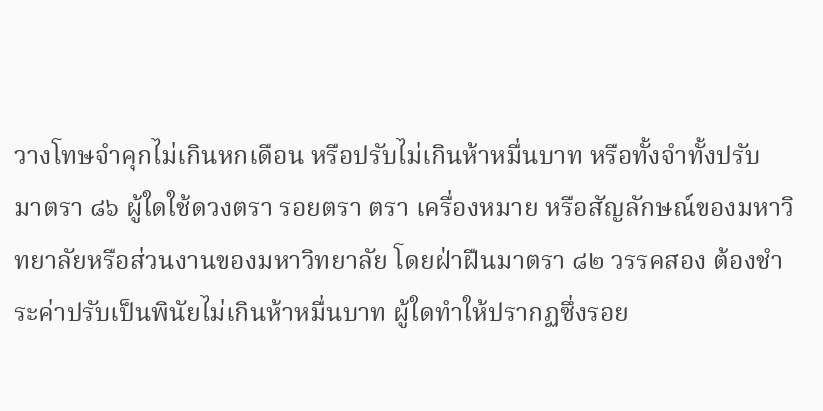วางโทษจำคุกไม่เกินหกเดือน หรือปรับไม่เกินห้าหมื่นบาท หรือทั้งจำทั้งปรับ
มาตรา ๘๖ ผู้ใดใช้ดวงตรา รอยตรา ตรา เครื่องหมาย หรือสัญลักษณ์ของมหาวิทยาลัยหรือส่วนงานของมหาวิทยาลัย โดยฝ่าฝืนมาตรา ๘๒ วรรคสอง ต้องชำระค่าปรับเป็นพินัยไม่เกินห้าหมื่นบาท ผู้ใดทำให้ปรากฏซึ่งรอย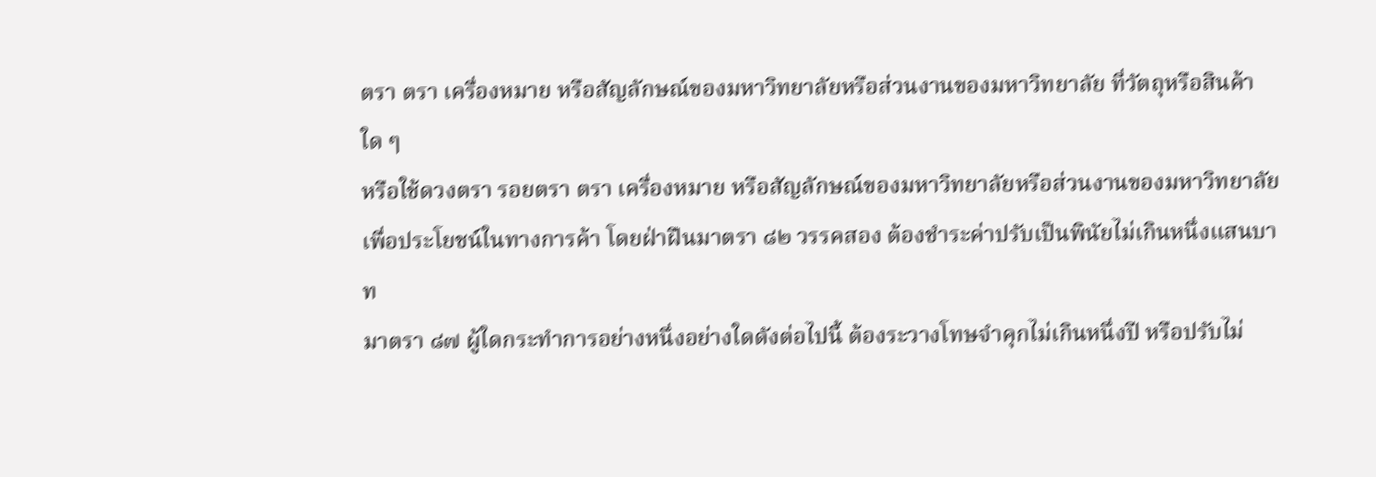ตรา ตรา เครื่องหมาย หรือสัญลักษณ์ของมหาวิทยาลัยหรือส่วนงานของมหาวิทยาลัย ที่วัตถุหรือสินค้าใด ๆ
หรือใช้ดวงตรา รอยตรา ตรา เครื่องหมาย หรือสัญลักษณ์ของมหาวิทยาลัยหรือส่วนงานของมหาวิทยาลัย เพื่อประโยชน์ในทางการค้า โดยฝ่าฝืนมาตรา ๘๒ วรรคสอง ต้องชำระค่าปรับเป็นพินัยไม่เกินหนึ่งแสนบาท
มาตรา ๘๗ ผู้ใดกระทำการอย่างหนึ่งอย่างใดดังต่อไปนี้ ต้องระวางโทษจำคุกไม่เกินหนึ่งปี หรือปรับไม่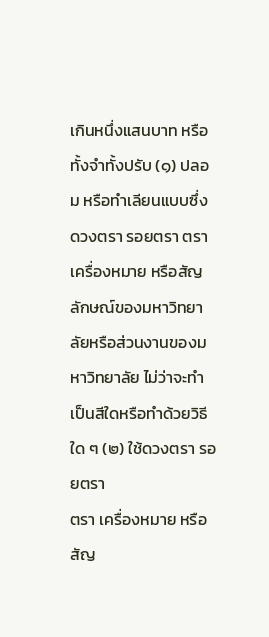เกินหนึ่งแสนบาท หรือทั้งจำทั้งปรับ (๑) ปลอม หรือทำเลียนแบบซึ่งดวงตรา รอยตรา ตรา เครื่องหมาย หรือสัญลักษณ์ของมหาวิทยาลัยหรือส่วนงานของมหาวิทยาลัย ไม่ว่าจะทำเป็นสีใดหรือทำด้วยวิธีใด ๆ (๒) ใช้ดวงตรา รอยตรา
ตรา เครื่องหมาย หรือสัญ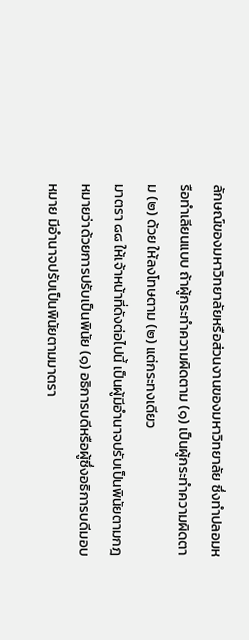ลักษณ์ของมหาวิทยาลัยหรือส่วนงานของมหาวิทยาลัย ซึ่งทำปลอมหรือทำเลียนแบบ ถ้าผู้กระทำความผิดตาม (๑) เป็นผู้กระทำความผิดตาม (๒) ด้วย ให้ลงโทษตาม (๒) แต่กระทงเดียว
มาตรา ๘๘ ให้เจ้าหน้าที่ดังต่อไปนี้ เป็นผู้มีอำนาจปรับเป็นพินัยตามกฎหมายว่าด้วยการปรับเป็นพินัย (๑) อธิการบดีหรือผู้ซึ่งอธิการบดีมอบหมาย มีอำนาจปรับเป็นพินัยตามมาตรา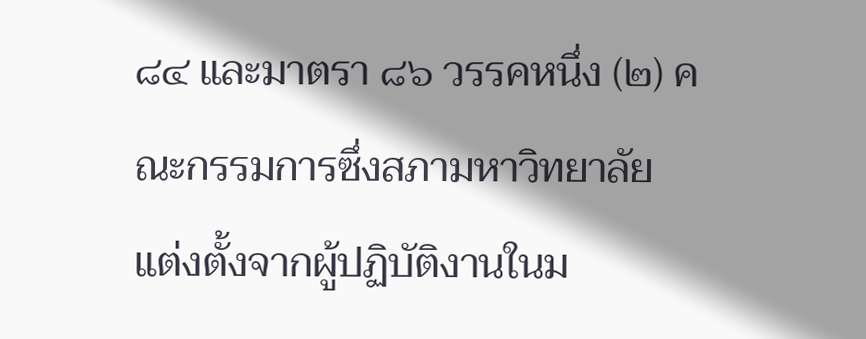๘๔ และมาตรา ๘๖ วรรคหนึ่ง (๒) คณะกรรมการซึ่งสภามหาวิทยาลัยแต่งตั้งจากผู้ปฏิบัติงานในม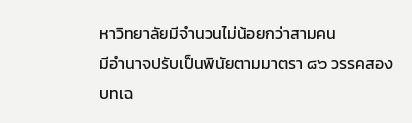หาวิทยาลัยมีจำนวนไม่น้อยกว่าสามคน
มีอำนาจปรับเป็นพินัยตามมาตรา ๘๖ วรรคสอง
บทเฉ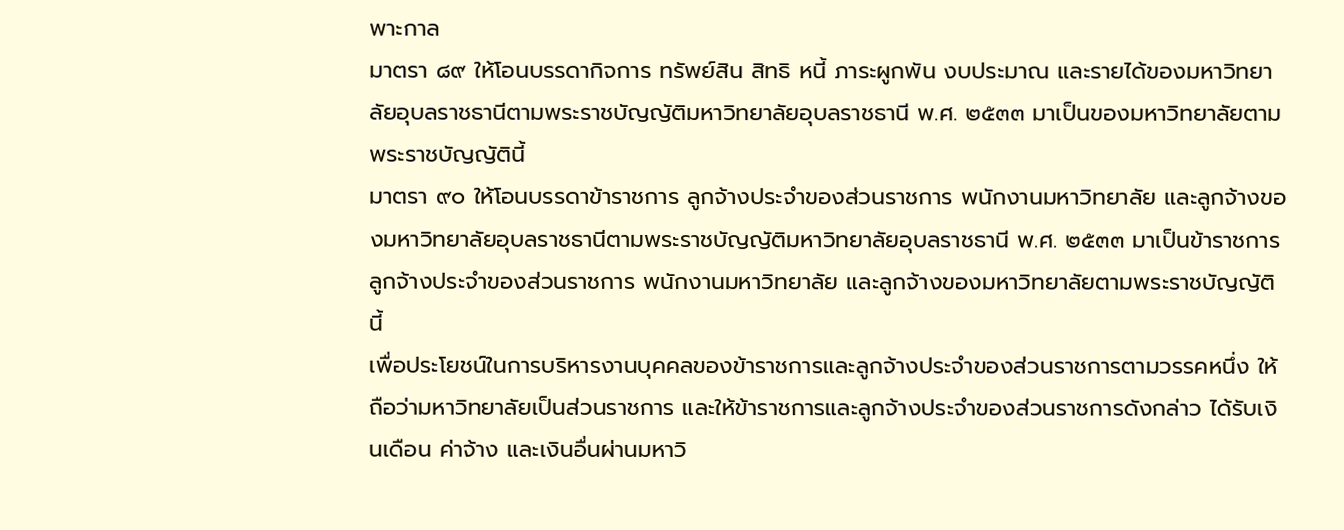พาะกาล
มาตรา ๘๙ ให้โอนบรรดากิจการ ทรัพย์สิน สิทธิ หนี้ ภาระผูกพัน งบประมาณ และรายได้ของมหาวิทยาลัยอุบลราชธานีตามพระราชบัญญัติมหาวิทยาลัยอุบลราชธานี พ.ศ. ๒๕๓๓ มาเป็นของมหาวิทยาลัยตามพระราชบัญญัตินี้
มาตรา ๙๐ ให้โอนบรรดาข้าราชการ ลูกจ้างประจำของส่วนราชการ พนักงานมหาวิทยาลัย และลูกจ้างของมหาวิทยาลัยอุบลราชธานีตามพระราชบัญญัติมหาวิทยาลัยอุบลราชธานี พ.ศ. ๒๕๓๓ มาเป็นข้าราชการ ลูกจ้างประจำของส่วนราชการ พนักงานมหาวิทยาลัย และลูกจ้างของมหาวิทยาลัยตามพระราชบัญญัตินี้
เพื่อประโยชน์ในการบริหารงานบุคคลของข้าราชการและลูกจ้างประจำของส่วนราชการตามวรรคหนึ่ง ให้ถือว่ามหาวิทยาลัยเป็นส่วนราชการ และให้ข้าราชการและลูกจ้างประจำของส่วนราชการดังกล่าว ได้รับเงินเดือน ค่าจ้าง และเงินอื่นผ่านมหาวิ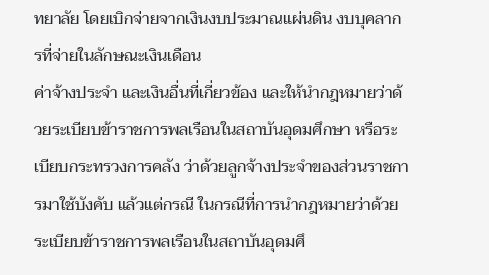ทยาลัย โดยเบิกจ่ายจากเงินงบประมาณแผ่นดิน งบบุคลากรที่จ่ายในลักษณะเงินเดือน
ค่าจ้างประจำ และเงินอื่นที่เกี่ยวข้อง และให้นำกฎหมายว่าด้วยระเบียบข้าราชการพลเรือนในสถาบันอุดมศึกษา หรือระเบียบกระทรวงการคลัง ว่าด้วยลูกจ้างประจำของส่วนราชการมาใช้บังคับ แล้วแต่กรณี ในกรณีที่การนำกฎหมายว่าด้วยระเบียบข้าราชการพลเรือนในสถาบันอุดมศึ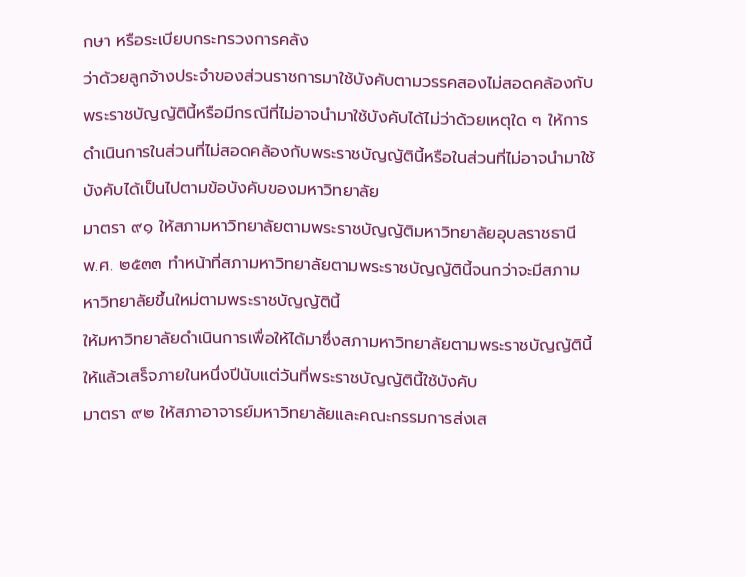กษา หรือระเบียบกระทรวงการคลัง
ว่าด้วยลูกจ้างประจำของส่วนราชการมาใช้บังคับตามวรรคสองไม่สอดคล้องกับพระราชบัญญัตินี้หรือมีกรณีที่ไม่อาจนำมาใช้บังคับได้ไม่ว่าด้วยเหตุใด ๆ ให้การดำเนินการในส่วนที่ไม่สอดคล้องกับพระราชบัญญัตินี้หรือในส่วนที่ไม่อาจนำมาใช้บังคับได้เป็นไปตามข้อบังคับของมหาวิทยาลัย
มาตรา ๙๑ ให้สภามหาวิทยาลัยตามพระราชบัญญัติมหาวิทยาลัยอุบลราชธานี พ.ศ. ๒๕๓๓ ทำหน้าที่สภามหาวิทยาลัยตามพระราชบัญญัตินี้จนกว่าจะมีสภามหาวิทยาลัยขึ้นใหม่ตามพระราชบัญญัตินี้
ให้มหาวิทยาลัยดำเนินการเพื่อให้ได้มาซึ่งสภามหาวิทยาลัยตามพระราชบัญญัตินี้ให้แล้วเสร็จภายในหนึ่งปีนับแต่วันที่พระราชบัญญัตินี้ใช้บังคับ
มาตรา ๙๒ ให้สภาอาจารย์มหาวิทยาลัยและคณะกรรมการส่งเส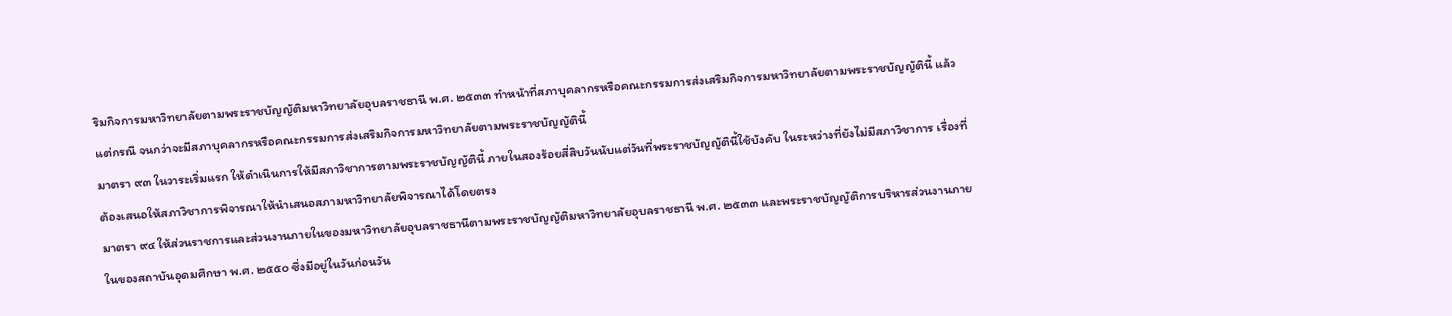ริมกิจการมหาวิทยาลัยตามพระราชบัญญัติมหาวิทยาลัยอุบลราชธานี พ.ศ. ๒๕๓๓ ทำหน้าที่สภาบุคลากรหรือคณะกรรมการส่งเสริมกิจการมหาวิทยาลัยตามพระราชบัญญัตินี้ แล้วแต่กรณี จนกว่าจะมีสภาบุคลากรหรือคณะกรรมการส่งเสริมกิจการมหาวิทยาลัยตามพระราชบัญญัตินี้
มาตรา ๙๓ ในวาระเริ่มแรก ให้ดำเนินการให้มีสภาวิชาการตามพระราชบัญญัตินี้ ภายในสองร้อยสี่สิบวันนับแต่วันที่พระราชบัญญัตินี้ใช้บังคับ ในระหว่างที่ยังไม่มีสภาวิชาการ เรื่องที่ต้องเสนอให้สภาวิชาการพิจารณาให้นำเสนอสภามหาวิทยาลัยพิจารณาได้โดยตรง
มาตรา ๙๔ ให้ส่วนราชการและส่วนงานภายในของมหาวิทยาลัยอุบลราชธานีตามพระราชบัญญัติมหาวิทยาลัยอุบลราชธานี พ.ศ. ๒๕๓๓ และพระราชบัญญัติการบริหารส่วนงานภายในของสถาบันอุดมศึกษา พ.ศ. ๒๕๕๐ ซึ่งมีอยู่ในวันก่อนวัน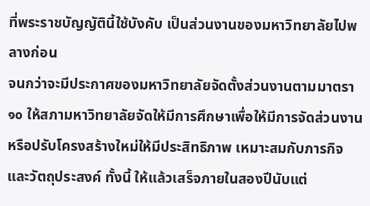ที่พระราชบัญญัตินี้ใช้บังคับ เป็นส่วนงานของมหาวิทยาลัยไปพลางก่อน
จนกว่าจะมีประกาศของมหาวิทยาลัยจัดตั้งส่วนงานตามมาตรา ๑๐ ให้สภามหาวิทยาลัยจัดให้มีการศึกษาเพื่อให้มีการจัดส่วนงานหรือปรับโครงสร้างใหม่ให้มีประสิทธิภาพ เหมาะสมกับภารกิจและวัตถุประสงค์ ทั้งนี้ ให้แล้วเสร็จภายในสองปีนับแต่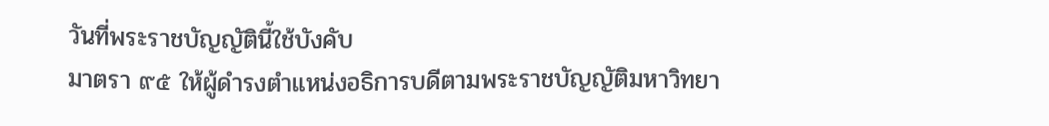วันที่พระราชบัญญัตินี้ใช้บังคับ
มาตรา ๙๕ ให้ผู้ดำรงตำแหน่งอธิการบดีตามพระราชบัญญัติมหาวิทยา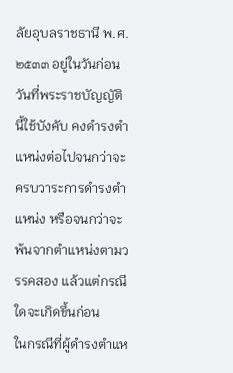ลัยอุบลราชธานี พ.ศ. ๒๕๓๓ อยู่ในวันก่อนวันที่พระราชบัญญัตินี้ใช้บังคับ คงดำรงตำแหน่งต่อไปจนกว่าจะครบวาระการดำรงตำแหน่ง หรือจนกว่าจะพ้นจากตำแหน่งตามวรรคสอง แล้วแต่กรณีใดจะเกิดขึ้นก่อน
ในกรณีที่ผู้ดำรงตำแห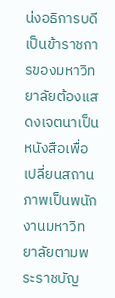น่งอธิการบดีเป็นข้าราชการของมหาวิทยาลัยต้องแสดงเจตนาเป็นหนังสือเพื่อเปลี่ยนสถานภาพเป็นพนักงานมหาวิทยาลัยตามพระราชบัญ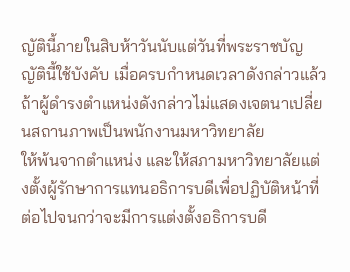ญัตินี้ภายในสิบห้าวันนับแต่วันที่พระราชบัญญัตินี้ใช้บังคับ เมื่อครบกำหนดเวลาดังกล่าวแล้ว ถ้าผู้ดำรงตำแหน่งดังกล่าวไม่แสดงเจตนาเปลี่ยนสถานภาพเป็นพนักงานมหาวิทยาลัย
ให้พ้นจากตำแหน่ง และให้สภามหาวิทยาลัยแต่งตั้งผู้รักษาการแทนอธิการบดีเพื่อปฏิบัติหน้าที่ต่อไปจนกว่าจะมีการแต่งตั้งอธิการบดี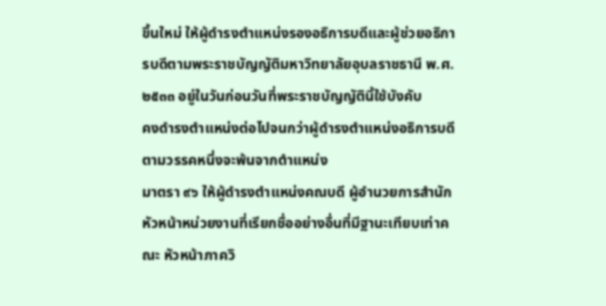ขึ้นใหม่ ให้ผู้ดำรงตำแหน่งรองอธิการบดีและผู้ช่วยอธิการบดีตามพระราชบัญญัติมหาวิทยาลัยอุบลราชธานี พ.ศ. ๒๕๓๓ อยู่ในวันก่อนวันที่พระราชบัญญัตินี้ใช้บังคับ
คงดำรงตำแหน่งต่อไปจนกว่าผู้ดำรงตำแหน่งอธิการบดีตามวรรคหนึ่งจะพ้นจากตำแหน่ง
มาตรา ๙๖ ให้ผู้ดำรงตำแหน่งคณบดี ผู้อำนวยการสำนัก หัวหน้าหน่วยงานที่เรียกชื่ออย่างอื่นที่มีฐานะเทียบเท่าคณะ หัวหน้าภาควิ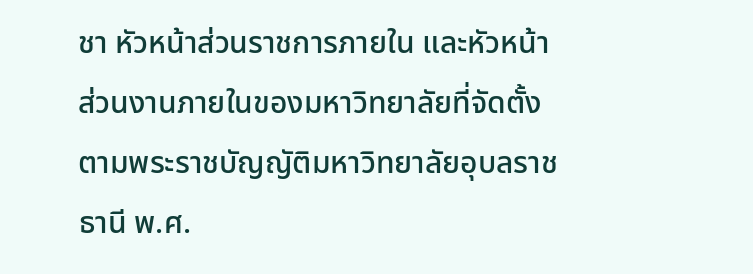ชา หัวหน้าส่วนราชการภายใน และหัวหน้าส่วนงานภายในของมหาวิทยาลัยที่จัดตั้งตามพระราชบัญญัติมหาวิทยาลัยอุบลราชธานี พ.ศ.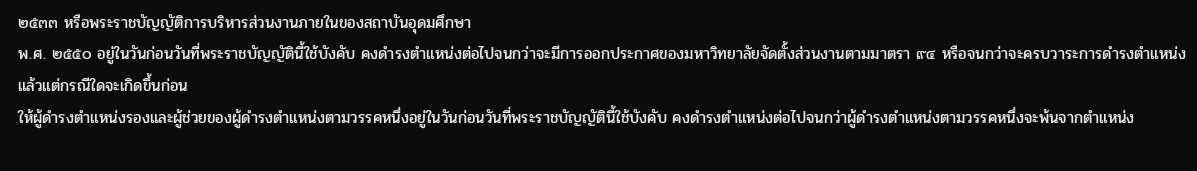๒๕๓๓ หรือพระราชบัญญัติการบริหารส่วนงานภายในของสถาบันอุดมศึกษา
พ.ศ. ๒๕๕๐ อยู่ในวันก่อนวันที่พระราชบัญญัตินี้ใช้บังคับ คงดำรงตำแหน่งต่อไปจนกว่าจะมีการออกประกาศของมหาวิทยาลัยจัดตั้งส่วนงานตามมาตรา ๙๔ หรือจนกว่าจะครบวาระการดำรงตำแหน่ง แล้วแต่กรณีใดจะเกิดขึ้นก่อน
ให้ผู้ดำรงตำแหน่งรองและผู้ช่วยของผู้ดำรงตำแหน่งตามวรรคหนึ่งอยู่ในวันก่อนวันที่พระราชบัญญัตินี้ใช้บังคับ คงดำรงตำแหน่งต่อไปจนกว่าผู้ดำรงตำแหน่งตามวรรคหนึ่งจะพ้นจากตำแหน่ง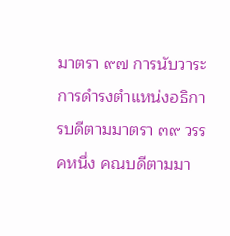มาตรา ๙๗ การนับวาระการดำรงตำแหน่งอธิการบดีตามมาตรา ๓๙ วรรคหนึ่ง คณบดีตามมา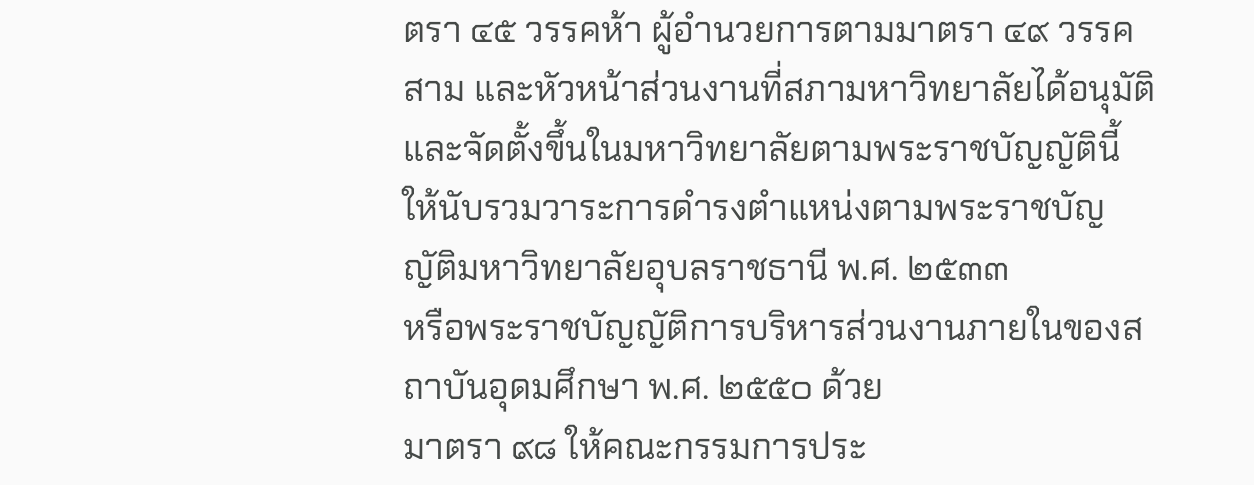ตรา ๔๕ วรรคห้า ผู้อำนวยการตามมาตรา ๔๙ วรรคสาม และหัวหน้าส่วนงานที่สภามหาวิทยาลัยได้อนุมัติและจัดตั้งขึ้นในมหาวิทยาลัยตามพระราชบัญญัตินี้ ให้นับรวมวาระการดำรงตำแหน่งตามพระราชบัญญัติมหาวิทยาลัยอุบลราชธานี พ.ศ. ๒๕๓๓
หรือพระราชบัญญัติการบริหารส่วนงานภายในของสถาบันอุดมศึกษา พ.ศ. ๒๕๕๐ ด้วย
มาตรา ๙๘ ให้คณะกรรมการประ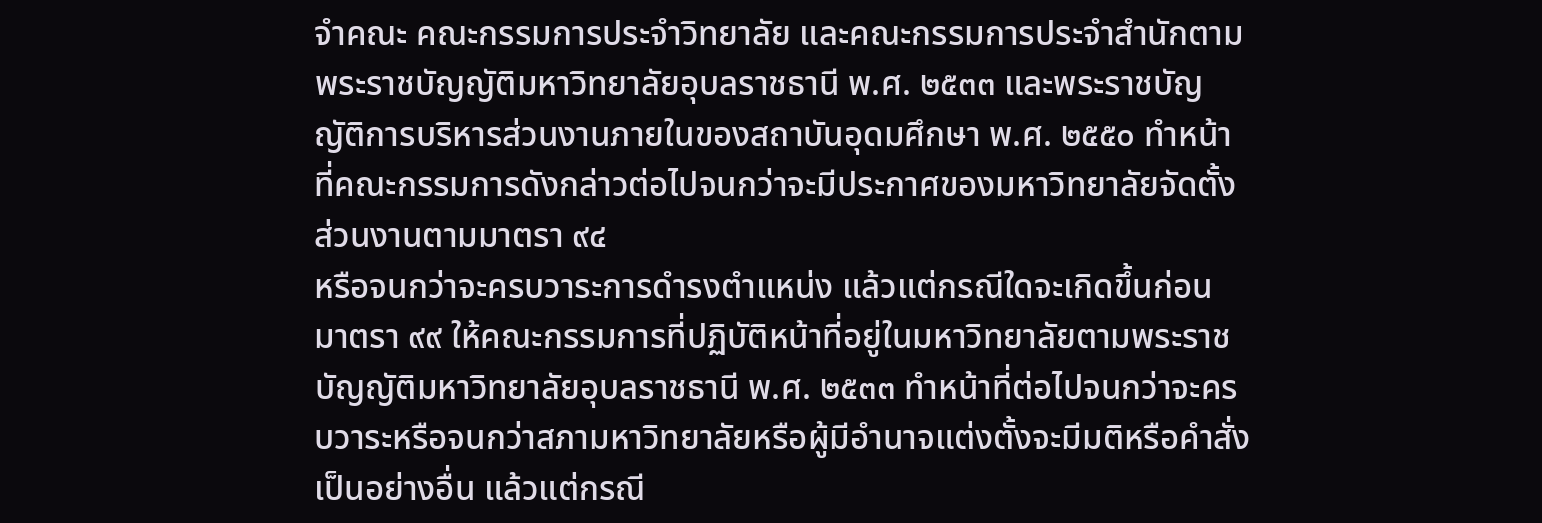จำคณะ คณะกรรมการประจำวิทยาลัย และคณะกรรมการประจำสำนักตามพระราชบัญญัติมหาวิทยาลัยอุบลราชธานี พ.ศ. ๒๕๓๓ และพระราชบัญญัติการบริหารส่วนงานภายในของสถาบันอุดมศึกษา พ.ศ. ๒๕๕๐ ทำหน้าที่คณะกรรมการดังกล่าวต่อไปจนกว่าจะมีประกาศของมหาวิทยาลัยจัดตั้งส่วนงานตามมาตรา ๙๔
หรือจนกว่าจะครบวาระการดำรงตำแหน่ง แล้วแต่กรณีใดจะเกิดขึ้นก่อน
มาตรา ๙๙ ให้คณะกรรมการที่ปฏิบัติหน้าที่อยู่ในมหาวิทยาลัยตามพระราชบัญญัติมหาวิทยาลัยอุบลราชธานี พ.ศ. ๒๕๓๓ ทำหน้าที่ต่อไปจนกว่าจะครบวาระหรือจนกว่าสภามหาวิทยาลัยหรือผู้มีอำนาจแต่งตั้งจะมีมติหรือคำสั่งเป็นอย่างอื่น แล้วแต่กรณี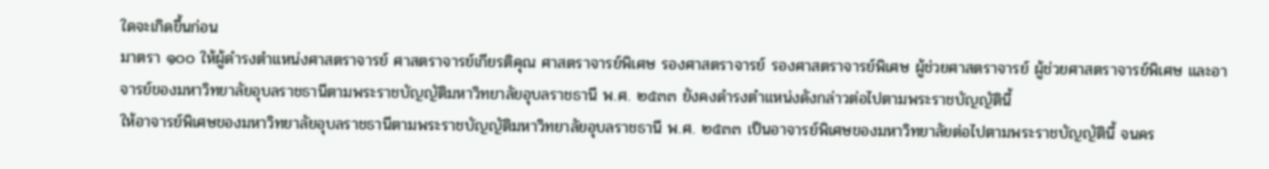ใดจะเกิดขึ้นก่อน
มาตรา ๑๐๐ ให้ผู้ดำรงตำแหน่งศาสตราจารย์ ศาสตราจารย์เกียรติคุณ ศาสตราจารย์พิเศษ รองศาสตราจารย์ รองศาสตราจารย์พิเศษ ผู้ช่วยศาสตราจารย์ ผู้ช่วยศาสตราจารย์พิเศษ และอาจารย์ของมหาวิทยาลัยอุบลราชธานีตามพระราชบัญญัติมหาวิทยาลัยอุบลราชธานี พ.ศ. ๒๕๓๓ ยังคงดำรงตำแหน่งดังกล่าวต่อไปตามพระราชบัญญัตินี้
ให้อาจารย์พิเศษของมหาวิทยาลัยอุบลราชธานีตามพระราชบัญญัติมหาวิทยาลัยอุบลราชธานี พ.ศ. ๒๕๓๓ เป็นอาจารย์พิเศษของมหาวิทยาลัยต่อไปตามพระราชบัญญัตินี้ จนคร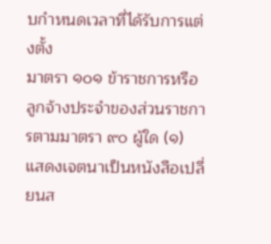บกำหนดเวลาที่ได้รับการแต่งตั้ง
มาตรา ๑๐๑ ข้าราชการหรือลูกจ้างประจำของส่วนราชการตามมาตรา ๙๐ ผู้ใด (๑) แสดงเจตนาเป็นหนังสือเปลี่ยนส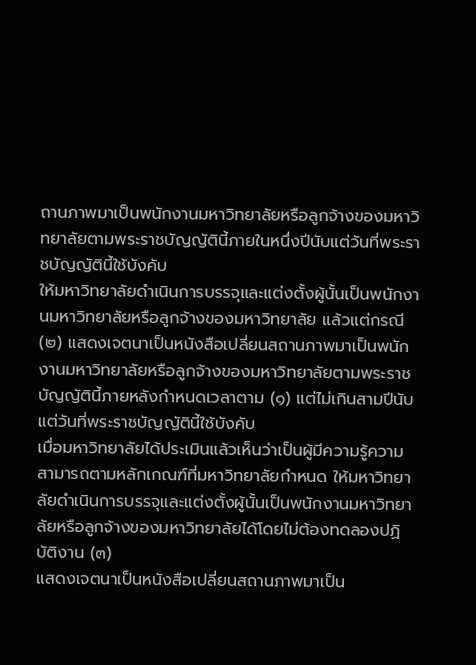ถานภาพมาเป็นพนักงานมหาวิทยาลัยหรือลูกจ้างของมหาวิทยาลัยตามพระราชบัญญัตินี้ภายในหนึ่งปีนับแต่วันที่พระราชบัญญัตินี้ใช้บังคับ
ให้มหาวิทยาลัยดำเนินการบรรจุและแต่งตั้งผู้นั้นเป็นพนักงานมหาวิทยาลัยหรือลูกจ้างของมหาวิทยาลัย แล้วแต่กรณี (๒) แสดงเจตนาเป็นหนังสือเปลี่ยนสถานภาพมาเป็นพนักงานมหาวิทยาลัยหรือลูกจ้างของมหาวิทยาลัยตามพระราชบัญญัตินี้ภายหลังกำหนดเวลาตาม (๑) แต่ไม่เกินสามปีนับแต่วันที่พระราชบัญญัตินี้ใช้บังคับ
เมื่อมหาวิทยาลัยได้ประเมินแล้วเห็นว่าเป็นผู้มีความรู้ความสามารถตามหลักเกณฑ์ที่มหาวิทยาลัยกำหนด ให้มหาวิทยาลัยดำเนินการบรรจุและแต่งตั้งผู้นั้นเป็นพนักงานมหาวิทยาลัยหรือลูกจ้างของมหาวิทยาลัยได้โดยไม่ต้องทดลองปฏิบัติงาน (๓)
แสดงเจตนาเป็นหนังสือเปลี่ยนสถานภาพมาเป็น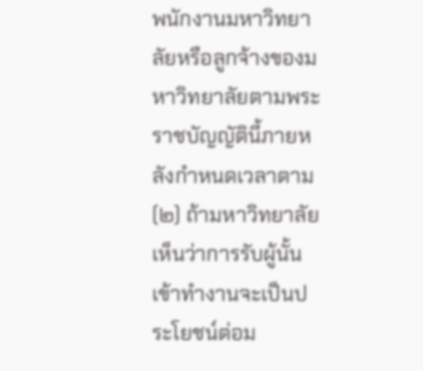พนักงานมหาวิทยาลัยหรือลูกจ้างของมหาวิทยาลัยตามพระราชบัญญัตินี้ภายหลังกำหนดเวลาตาม (๒) ถ้ามหาวิทยาลัยเห็นว่าการรับผู้นั้นเข้าทำงานจะเป็นประโยชน์ต่อม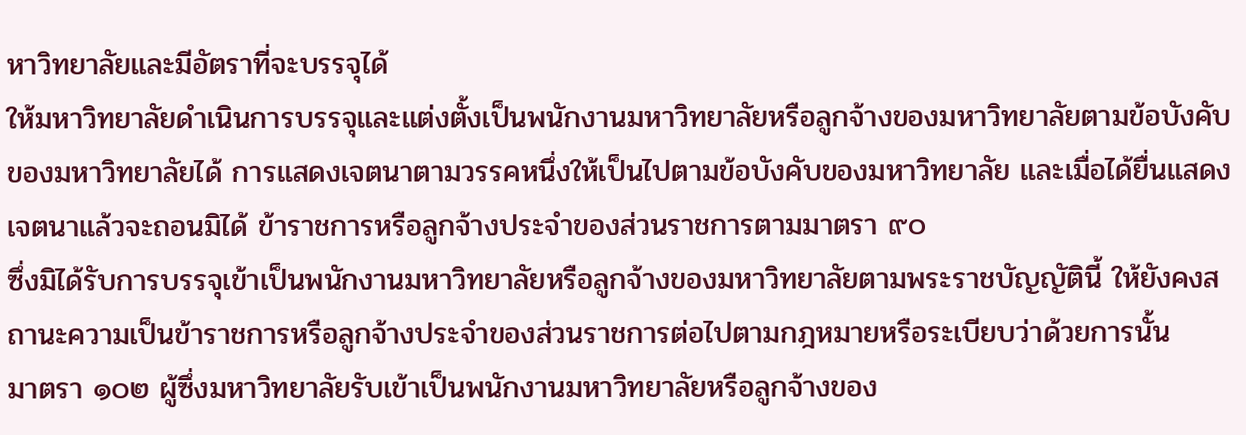หาวิทยาลัยและมีอัตราที่จะบรรจุได้
ให้มหาวิทยาลัยดำเนินการบรรจุและแต่งตั้งเป็นพนักงานมหาวิทยาลัยหรือลูกจ้างของมหาวิทยาลัยตามข้อบังคับของมหาวิทยาลัยได้ การแสดงเจตนาตามวรรคหนึ่งให้เป็นไปตามข้อบังคับของมหาวิทยาลัย และเมื่อได้ยื่นแสดงเจตนาแล้วจะถอนมิได้ ข้าราชการหรือลูกจ้างประจำของส่วนราชการตามมาตรา ๙๐
ซึ่งมิได้รับการบรรจุเข้าเป็นพนักงานมหาวิทยาลัยหรือลูกจ้างของมหาวิทยาลัยตามพระราชบัญญัตินี้ ให้ยังคงสถานะความเป็นข้าราชการหรือลูกจ้างประจำของส่วนราชการต่อไปตามกฎหมายหรือระเบียบว่าด้วยการนั้น
มาตรา ๑๐๒ ผู้ซึ่งมหาวิทยาลัยรับเข้าเป็นพนักงานมหาวิทยาลัยหรือลูกจ้างของ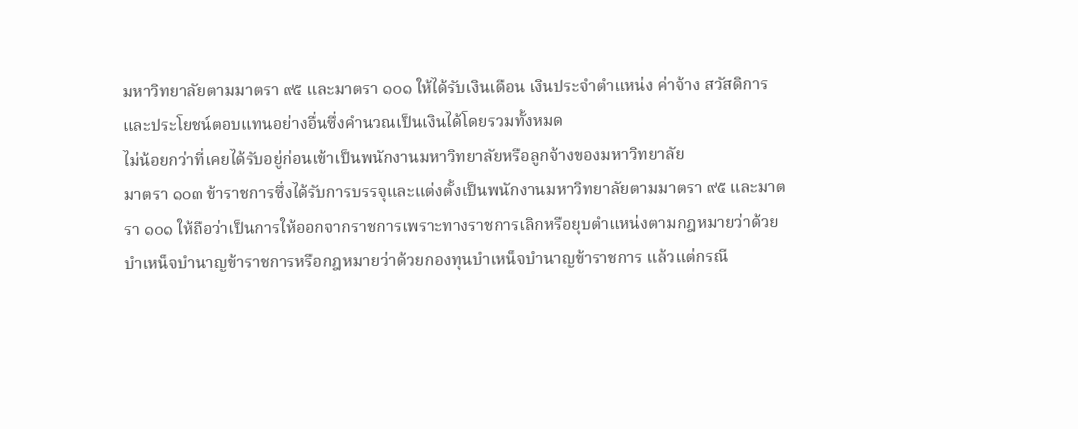มหาวิทยาลัยตามมาตรา ๙๕ และมาตรา ๑๐๑ ให้ได้รับเงินเดือน เงินประจำตำแหน่ง ค่าจ้าง สวัสดิการ และประโยชน์ตอบแทนอย่างอื่นซึ่งคำนวณเป็นเงินได้โดยรวมทั้งหมด
ไม่น้อยกว่าที่เคยได้รับอยู่ก่อนเข้าเป็นพนักงานมหาวิทยาลัยหรือลูกจ้างของมหาวิทยาลัย
มาตรา ๑๐๓ ข้าราชการซึ่งได้รับการบรรจุและแต่งตั้งเป็นพนักงานมหาวิทยาลัยตามมาตรา ๙๕ และมาตรา ๑๐๑ ให้ถือว่าเป็นการให้ออกจากราชการเพราะทางราชการเลิกหรือยุบตำแหน่งตามกฎหมายว่าด้วยบำเหน็จบำนาญข้าราชการหรือกฎหมายว่าด้วยกองทุนบำเหน็จบำนาญข้าราชการ แล้วแต่กรณี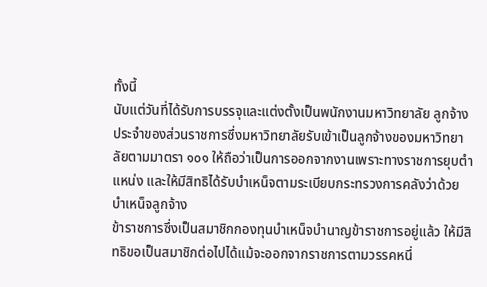ทั้งนี้
นับแต่วันที่ได้รับการบรรจุและแต่งตั้งเป็นพนักงานมหาวิทยาลัย ลูกจ้างประจำของส่วนราชการซึ่งมหาวิทยาลัยรับเข้าเป็นลูกจ้างของมหาวิทยาลัยตามมาตรา ๑๐๑ ให้ถือว่าเป็นการออกจากงานเพราะทางราชการยุบตำแหน่ง และให้มีสิทธิได้รับบำเหน็จตามระเบียบกระทรวงการคลังว่าด้วยบำเหน็จลูกจ้าง
ข้าราชการซึ่งเป็นสมาชิกกองทุนบำเหน็จบำนาญข้าราชการอยู่แล้ว ให้มีสิทธิขอเป็นสมาชิกต่อไปได้แม้จะออกจากราชการตามวรรคหนึ่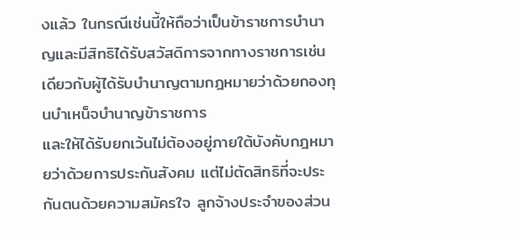งแล้ว ในกรณีเช่นนี้ให้ถือว่าเป็นข้าราชการบำนาญและมีสิทธิได้รับสวัสดิการจากทางราชการเช่นเดียวกับผู้ได้รับบำนาญตามกฎหมายว่าด้วยกองทุนบำเหน็จบำนาญข้าราชการ
และให้ได้รับยกเว้นไม่ต้องอยู่ภายใต้บังคับกฎหมายว่าด้วยการประกันสังคม แต่ไม่ตัดสิทธิที่จะประกันตนด้วยความสมัครใจ ลูกจ้างประจำของส่วน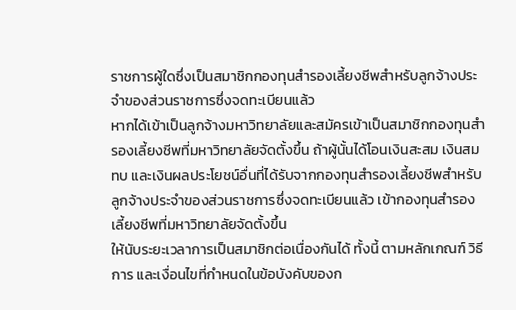ราชการผู้ใดซึ่งเป็นสมาชิกกองทุนสํารองเลี้ยงชีพสำหรับลูกจ้างประจำของส่วนราชการซึ่งจดทะเบียนแล้ว
หากได้เข้าเป็นลูกจ้างมหาวิทยาลัยและสมัครเข้าเป็นสมาชิกกองทุนสํารองเลี้ยงชีพที่มหาวิทยาลัยจัดตั้งขึ้น ถ้าผู้นั้นได้โอนเงินสะสม เงินสมทบ และเงินผลประโยชน์อื่นที่ได้รับจากกองทุนสํารองเลี้ยงชีพสำหรับลูกจ้างประจำของส่วนราชการซึ่งจดทะเบียนแล้ว เข้ากองทุนสํารองเลี้ยงชีพที่มหาวิทยาลัยจัดตั้งขึ้น
ให้นับระยะเวลาการเป็นสมาชิกต่อเนื่องกันได้ ทั้งนี้ ตามหลักเกณฑ์ วิธีการ และเงื่อนไขที่กำหนดในข้อบังคับของก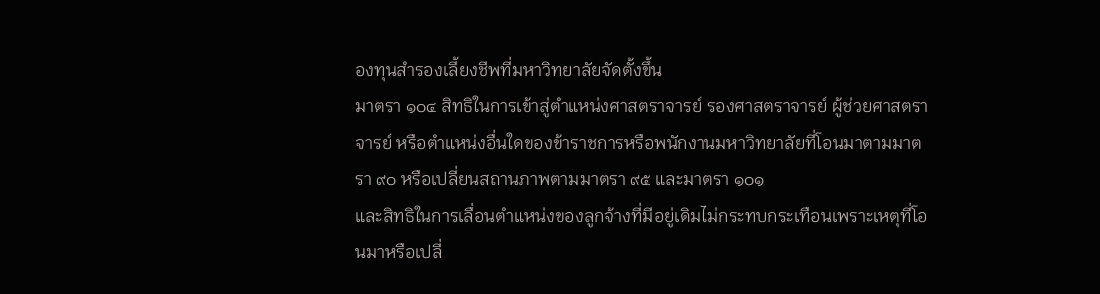องทุนสำรองเลี้ยงชีพที่มหาวิทยาลัยจัดตั้งขึ้น
มาตรา ๑๐๔ สิทธิในการเข้าสู่ตำแหน่งศาสตราจารย์ รองศาสตราจารย์ ผู้ช่วยศาสตราจารย์ หรือตำแหน่งอื่นใดของข้าราชการหรือพนักงานมหาวิทยาลัยที่โอนมาตามมาตรา ๙๐ หรือเปลี่ยนสถานภาพตามมาตรา ๙๕ และมาตรา ๑๐๑
และสิทธิในการเลื่อนตำแหน่งของลูกจ้างที่มีอยู่เดิมไม่กระทบกระเทือนเพราะเหตุที่โอนมาหรือเปลี่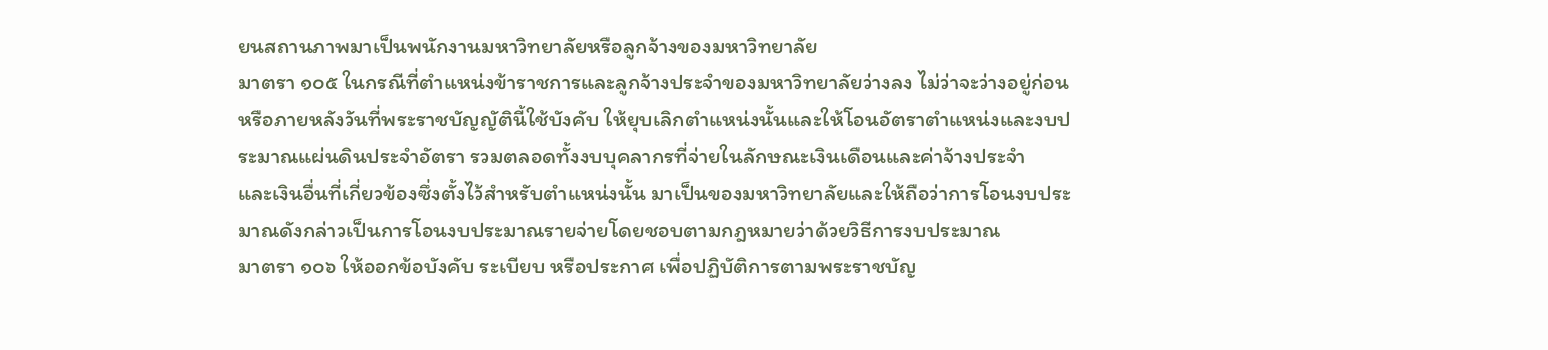ยนสถานภาพมาเป็นพนักงานมหาวิทยาลัยหรือลูกจ้างของมหาวิทยาลัย
มาตรา ๑๐๕ ในกรณีที่ตำแหน่งข้าราชการและลูกจ้างประจำของมหาวิทยาลัยว่างลง ไม่ว่าจะว่างอยู่ก่อนหรือภายหลังวันที่พระราชบัญญัตินี้ใช้บังคับ ให้ยุบเลิกตำแหน่งนั้นและให้โอนอัตราตำแหน่งและงบประมาณแผ่นดินประจำอัตรา รวมตลอดทั้งงบบุคลากรที่จ่ายในลักษณะเงินเดือนและค่าจ้างประจำ
และเงินอื่นที่เกี่ยวข้องซึ่งตั้งไว้สำหรับตำแหน่งนั้น มาเป็นของมหาวิทยาลัยและให้ถือว่าการโอนงบประมาณดังกล่าวเป็นการโอนงบประมาณรายจ่ายโดยชอบตามกฎหมายว่าด้วยวิธีการงบประมาณ
มาตรา ๑๐๖ ให้ออกข้อบังคับ ระเบียบ หรือประกาศ เพื่อปฏิบัติการตามพระราชบัญ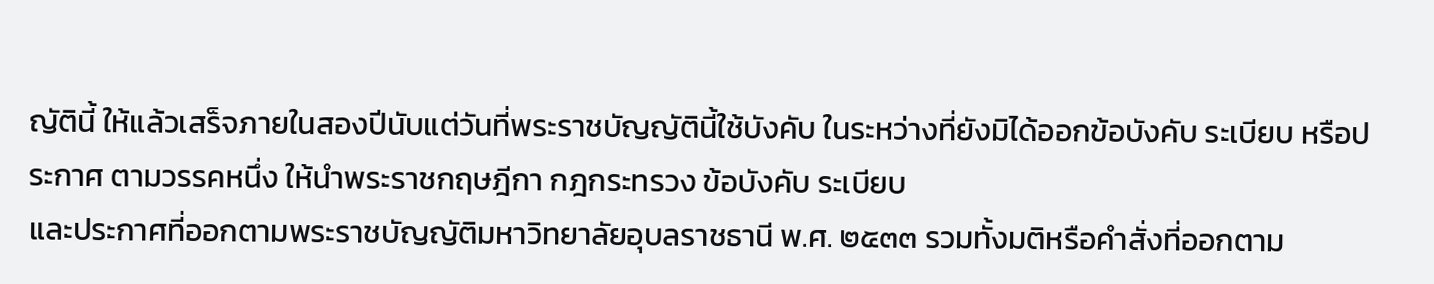ญัตินี้ ให้แล้วเสร็จภายในสองปีนับแต่วันที่พระราชบัญญัตินี้ใช้บังคับ ในระหว่างที่ยังมิได้ออกข้อบังคับ ระเบียบ หรือประกาศ ตามวรรคหนึ่ง ให้นำพระราชกฤษฎีกา กฎกระทรวง ข้อบังคับ ระเบียบ
และประกาศที่ออกตามพระราชบัญญัติมหาวิทยาลัยอุบลราชธานี พ.ศ. ๒๕๓๓ รวมทั้งมติหรือคำสั่งที่ออกตาม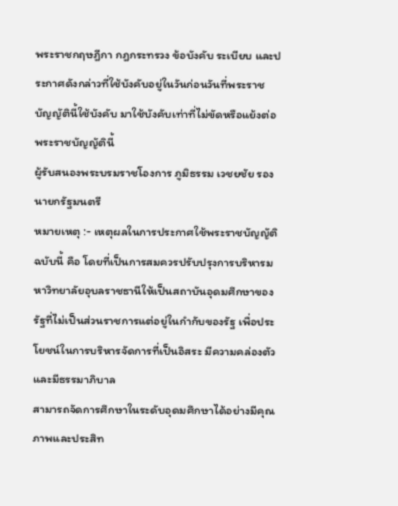พระราชกฤษฎีกา กฎกระทรวง ข้อบังคับ ระเบียบ และประกาศดังกล่าวที่ใช้บังคับอยู่ในวันก่อนวันที่พระราชบัญญัตินี้ใช้บังคับ มาใช้บังคับเท่าที่ไม่ขัดหรือแย้งต่อพระราชบัญญัตินี้
ผู้รับสนองพระบรมราชโองการ ภูมิธรรม เวชยชัย รองนายกรัฐมนตรี
หมายเหตุ :- เหตุผลในการประกาศใช้พระราชบัญญัติฉบับนี้ คือ โดยที่เป็นการสมควรปรับปรุงการบริหารมหาวิทยาลัยอุบลราชธานีให้เป็นสถาบันอุดมศึกษาของรัฐที่ไม่เป็นส่วนราชการแต่อยู่ในกำกับของรัฐ เพื่อประโยชน์ในการบริหารจัดการที่เป็นอิสระ มีความคล่องตัวและมีธรรมาภิบาล
สามารถจัดการศึกษาในระดับอุดมศึกษาได้อย่างมีคุณภาพและประสิท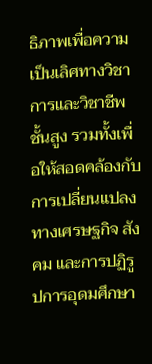ธิภาพเพื่อความเป็นเลิศทางวิชาการและวิชาชีพชั้นสูง รวมทั้งเพื่อให้สอดคล้องกับการเปลี่ยนแปลงทางเศรษฐกิจ สังคม และการปฏิรูปการอุดมศึกษา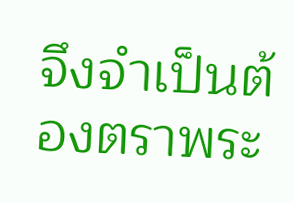จึงจำเป็นต้องตราพระ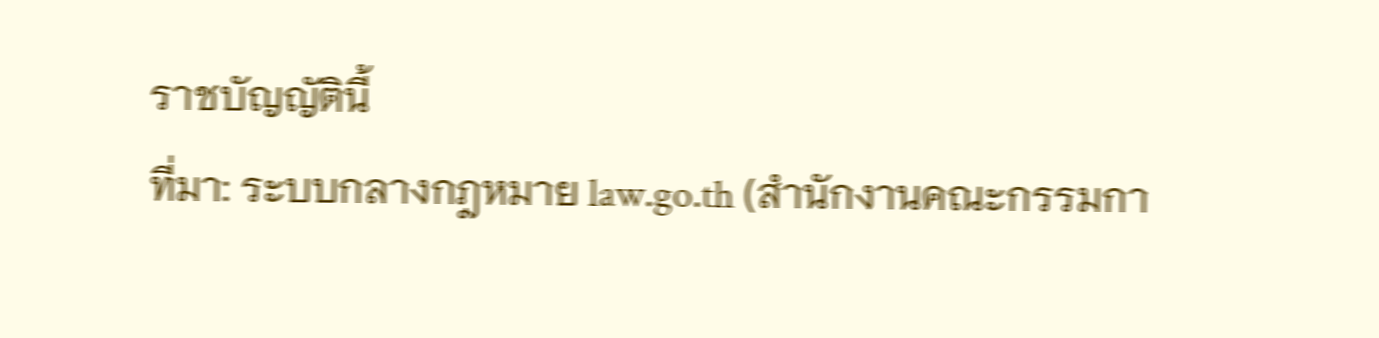ราชบัญญัตินี้
ที่มา: ระบบกลางกฎหมาย law.go.th (สำนักงานคณะกรรมกา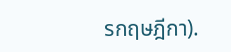รกฤษฎีกา).